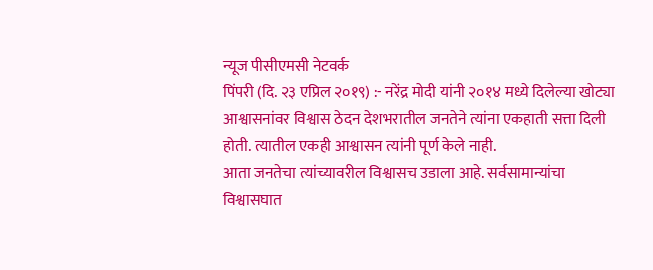न्यूज पीसीएमसी नेटवर्क
पिंपरी (दि. २३ एप्रिल २०१९) :- नरेंद्र मोदी यांनी २०१४ मध्ये दिलेल्या खोट्या आश्वासनांवर विश्वास ठेदन देशभरातील जनतेने त्यांना एकहाती सत्ता दिली होती. त्यातील एकही आश्वासन त्यांनी पूर्ण केले नाही.
आता जनतेचा त्यांच्यावरील विश्वासच उडाला आहे. सर्वसामान्यांचा विश्वासघात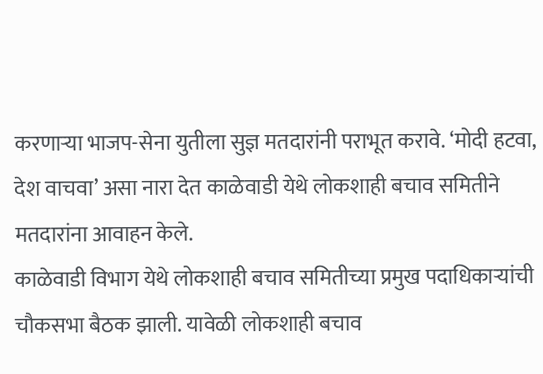करणाऱ्या भाजप-सेना युतीला सुज्ञ मतदारांनी पराभूत करावे. ‘मोदी हटवा, देश वाचवा’ असा नारा देत काळेवाडी येथे लोकशाही बचाव समितीने मतदारांना आवाहन केले.
काळेवाडी विभाग येथे लोकशाही बचाव समितीच्या प्रमुख पदाधिकाऱ्यांची चौकसभा बैठक झाली. यावेळी लोकशाही बचाव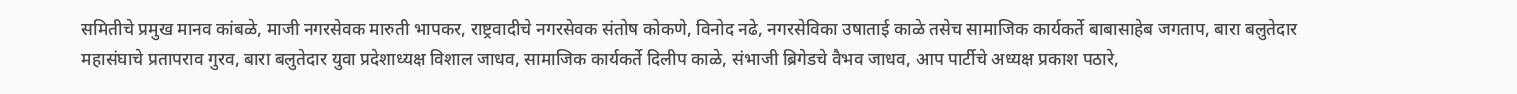समितीचे प्रमुख मानव कांबळे, माजी नगरसेवक मारुती भापकर, राष्ट्रवादीचे नगरसेवक संतोष कोकणे, विनोद नढे, नगरसेविका उषाताई काळे तसेच सामाजिक कार्यकर्ते बाबासाहेब जगताप, बारा बलुतेदार महासंघाचे प्रतापराव गुरव, बारा बलुतेदार युवा प्रदेशाध्यक्ष विशाल जाधव, सामाजिक कार्यकर्ते दिलीप काळे, संभाजी ब्रिगेडचे वैभव जाधव, आप पार्टीचे अध्यक्ष प्रकाश पठारे,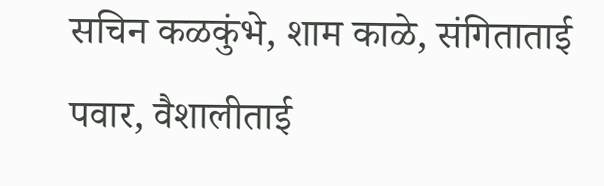सचिन कळकुंभे, शाम काळे, संगिताताई पवार, वैशालीताई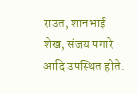राउत, शानभाई शेख, संजय पगारे आदि उपस्थित होते.